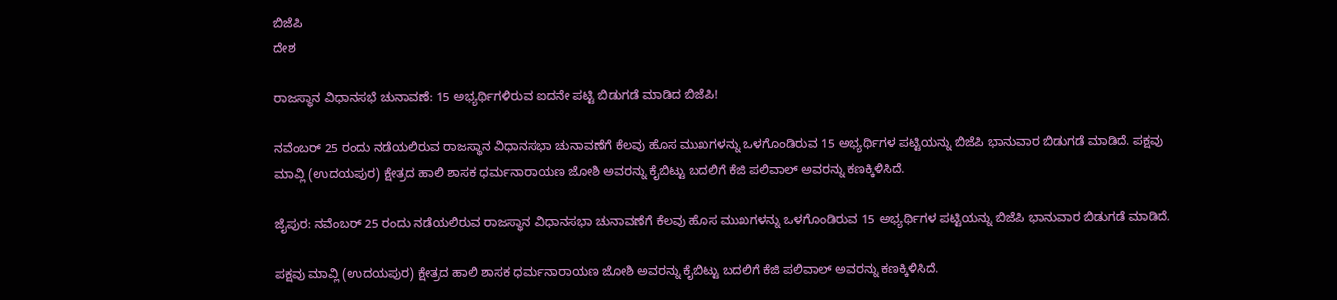ಬಿಜೆಪಿ
ದೇಶ

ರಾಜಸ್ಥಾನ ವಿಧಾನಸಭೆ ಚುನಾವಣೆ: 15 ಅಭ್ಯರ್ಥಿಗಳಿರುವ ಐದನೇ ಪಟ್ಟಿ ಬಿಡುಗಡೆ ಮಾಡಿದ ಬಿಜೆಪಿ!

ನವೆಂಬರ್ 25 ರಂದು ನಡೆಯಲಿರುವ ರಾಜಸ್ಥಾನ ವಿಧಾನಸಭಾ ಚುನಾವಣೆಗೆ ಕೆಲವು ಹೊಸ ಮುಖಗಳನ್ನು ಒಳಗೊಂಡಿರುವ 15 ಅಭ್ಯರ್ಥಿಗಳ ಪಟ್ಟಿಯನ್ನು ಬಿಜೆಪಿ ಭಾನುವಾರ ಬಿಡುಗಡೆ ಮಾಡಿದೆ. ಪಕ್ಷವು ಮಾವ್ಲಿ (ಉದಯಪುರ) ಕ್ಷೇತ್ರದ ಹಾಲಿ ಶಾಸಕ ಧರ್ಮನಾರಾಯಣ ಜೋಶಿ ಅವರನ್ನು ಕೈಬಿಟ್ಟು ಬದಲಿಗೆ ಕೆಜಿ ಪಲಿವಾಲ್ ಅವರನ್ನು ಕಣಕ್ಕಿಳಿಸಿದೆ.

ಜೈಪುರ: ನವೆಂಬರ್ 25 ರಂದು ನಡೆಯಲಿರುವ ರಾಜಸ್ಥಾನ ವಿಧಾನಸಭಾ ಚುನಾವಣೆಗೆ ಕೆಲವು ಹೊಸ ಮುಖಗಳನ್ನು ಒಳಗೊಂಡಿರುವ 15 ಅಭ್ಯರ್ಥಿಗಳ ಪಟ್ಟಿಯನ್ನು ಬಿಜೆಪಿ ಭಾನುವಾರ ಬಿಡುಗಡೆ ಮಾಡಿದೆ.

ಪಕ್ಷವು ಮಾವ್ಲಿ (ಉದಯಪುರ) ಕ್ಷೇತ್ರದ ಹಾಲಿ ಶಾಸಕ ಧರ್ಮನಾರಾಯಣ ಜೋಶಿ ಅವರನ್ನು ಕೈಬಿಟ್ಟು ಬದಲಿಗೆ ಕೆಜಿ ಪಲಿವಾಲ್ ಅವರನ್ನು ಕಣಕ್ಕಿಳಿಸಿದೆ.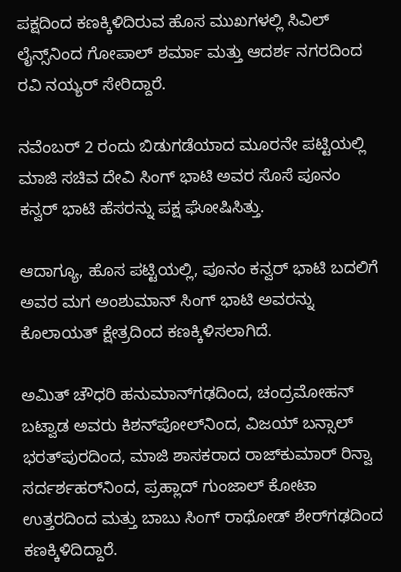ಪಕ್ಷದಿಂದ ಕಣಕ್ಕಿಳಿದಿರುವ ಹೊಸ ಮುಖಗಳಲ್ಲಿ ಸಿವಿಲ್ ಲೈನ್ಸ್‌ನಿಂದ ಗೋಪಾಲ್ ಶರ್ಮಾ ಮತ್ತು ಆದರ್ಶ ನಗರದಿಂದ ರವಿ ನಯ್ಯರ್ ಸೇರಿದ್ದಾರೆ.

ನವೆಂಬರ್ 2 ರಂದು ಬಿಡುಗಡೆಯಾದ ಮೂರನೇ ಪಟ್ಟಿಯಲ್ಲಿ ಮಾಜಿ ಸಚಿವ ದೇವಿ ಸಿಂಗ್ ಭಾಟಿ ಅವರ ಸೊಸೆ ಪೂನಂ ಕನ್ವರ್ ಭಾಟಿ ಹೆಸರನ್ನು ಪಕ್ಷ ಘೋಷಿಸಿತ್ತು.

ಆದಾಗ್ಯೂ, ಹೊಸ ಪಟ್ಟಿಯಲ್ಲಿ, ಪೂನಂ ಕನ್ವರ್ ಭಾಟಿ ಬದಲಿಗೆ ಅವರ ಮಗ ಅಂಶುಮಾನ್ ಸಿಂಗ್ ಭಾಟಿ ಅವರನ್ನು ಕೊಲಾಯತ್ ಕ್ಷೇತ್ರದಿಂದ ಕಣಕ್ಕಿಳಿಸಲಾಗಿದೆ.

ಅಮಿತ್ ಚೌಧರಿ ಹನುಮಾನ್‌ಗಢದಿಂದ, ಚಂದ್ರಮೋಹನ್ ಬಟ್ವಾಡ ಅವರು ಕಿಶನ್‌ಪೋಲ್‌ನಿಂದ, ವಿಜಯ್ ಬನ್ಸಾಲ್ ಭರತ್‌ಪುರದಿಂದ, ಮಾಜಿ ಶಾಸಕರಾದ ರಾಜ್‌ಕುಮಾರ್ ರಿನ್ವಾ ಸರ್ದರ್ಶಹರ್‌ನಿಂದ, ಪ್ರಹ್ಲಾದ್ ಗುಂಜಾಲ್ ಕೋಟಾ ಉತ್ತರದಿಂದ ಮತ್ತು ಬಾಬು ಸಿಂಗ್ ರಾಥೋಡ್ ಶೇರ್‌ಗಢದಿಂದ ಕಣಕ್ಕಿಳಿದಿದ್ದಾರೆ.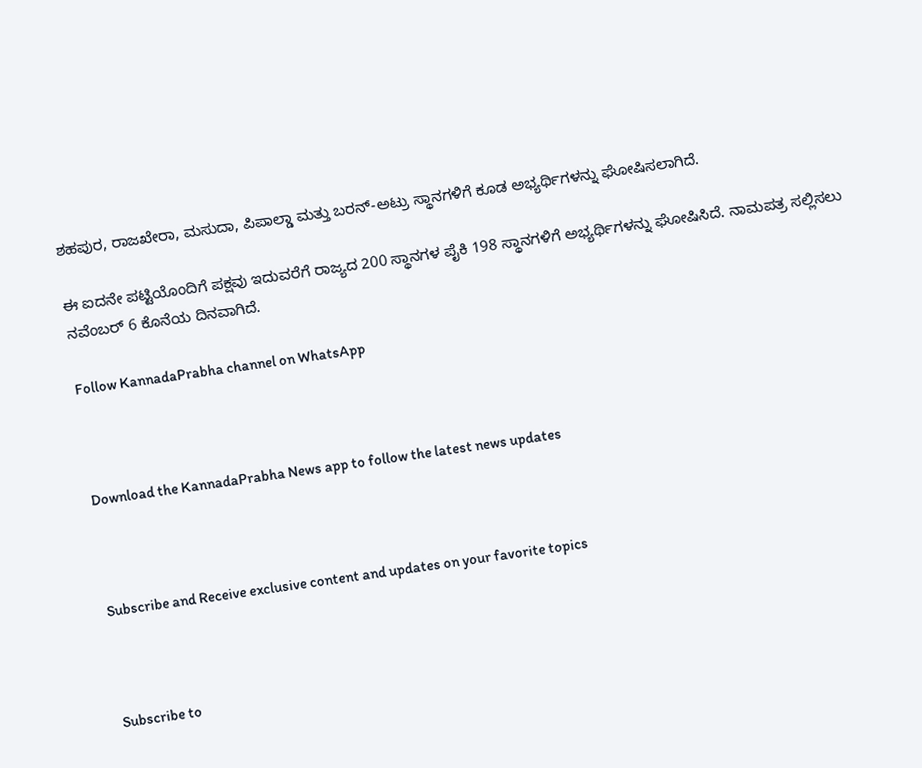ಶಹಪುರ, ರಾಜಖೇರಾ, ಮಸುದಾ, ಪಿಪಾಲ್ಡಾ ಮತ್ತು ಬರನ್-ಅಟ್ರು ಸ್ಥಾನಗಳಿಗೆ ಕೂಡ ಅಭ್ಯರ್ಥಿಗಳನ್ನು ಘೋಷಿಸಲಾಗಿದೆ.

ಈ ಐದನೇ ಪಟ್ಟಿಯೊಂದಿಗೆ ಪಕ್ಷವು ಇದುವರೆಗೆ ರಾಜ್ಯದ 200 ಸ್ಥಾನಗಳ ಪೈಕಿ 198 ಸ್ಥಾನಗಳಿಗೆ ಅಭ್ಯರ್ಥಿಗಳನ್ನು ಘೋಷಿಸಿದೆ. ನಾಮಪತ್ರ ಸಲ್ಲಿಸಲು ನವೆಂಬರ್ 6 ಕೊನೆಯ ದಿನವಾಗಿದೆ.

Follow KannadaPrabha channel on WhatsApp



Download the KannadaPrabha News app to follow the latest news updates



Subscribe and Receive exclusive content and updates on your favorite topics



Subscribe to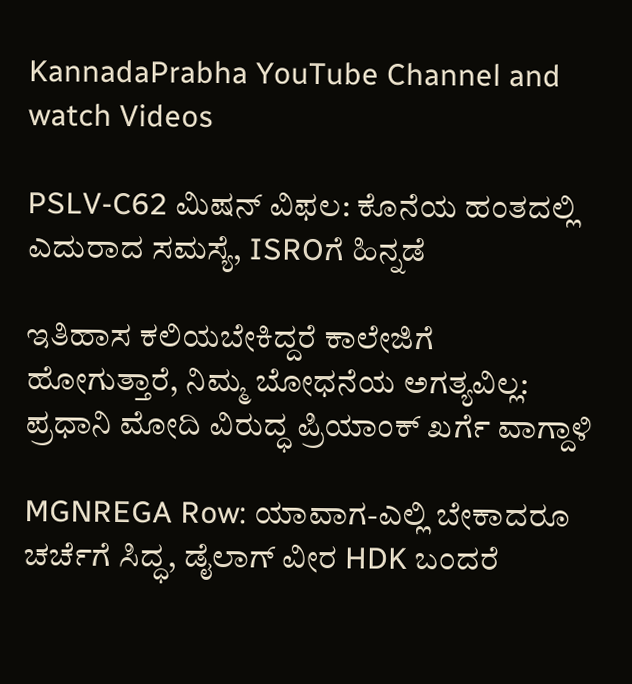KannadaPrabha YouTube Channel and watch Videos

PSLV-C62 ಮಿಷನ್ ವಿಫಲ: ಕೊನೆಯ ಹಂತದಲ್ಲಿ ಎದುರಾದ ಸಮಸ್ಯೆ, ISROಗೆ ಹಿನ್ನಡೆ

ಇತಿಹಾಸ ಕಲಿಯಬೇಕಿದ್ದರೆ ಕಾಲೇಜಿಗೆ ಹೋಗುತ್ತಾರೆ, ನಿಮ್ಮ ಬೋಧನೆಯ ಅಗತ್ಯವಿಲ್ಲ: ಪ್ರಧಾನಿ ಮೋದಿ ವಿರುದ್ಧ ಪ್ರಿಯಾಂಕ್ ಖರ್ಗೆ ವಾಗ್ದಾಳಿ

MGNREGA Row: ಯಾವಾಗ-ಎಲ್ಲಿ ಬೇಕಾದರೂ ಚರ್ಚೆಗೆ ಸಿದ್ಧ, ಡೈಲಾಗ್‌ ವೀರ HDK ಬಂದರೆ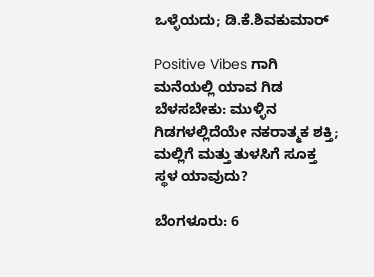ಒಳ್ಳೆಯದು; ಡಿ.ಕೆ.ಶಿವಕುಮಾರ್

Positive Vibes ಗಾಗಿ ಮನೆಯಲ್ಲಿ ಯಾವ ಗಿಡ ಬೆಳಸಬೇಕು: ಮುಳ್ಳಿನ ಗಿಡಗಳಲ್ಲಿದೆಯೇ ನಕರಾತ್ಮಕ ಶಕ್ತಿ; ಮಲ್ಲಿಗೆ ಮತ್ತು ತುಳಸಿಗೆ ಸೂಕ್ತ ಸ್ಥಳ ಯಾವುದು?

ಬೆಂಗಳೂರು: 6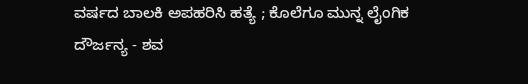ವರ್ಷದ ಬಾಲಕಿ ಅಪಹರಿಸಿ ಹತ್ಯೆ ; ಕೊಲೆಗೂ ಮುನ್ನ ಲೈಂಗಿಕ ದೌರ್ಜನ್ಯ - ಶವ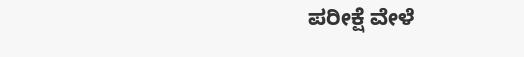ಪರೀಕ್ಷೆ ವೇಳೆ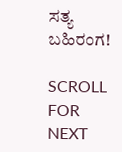ಸತ್ಯ ಬಹಿರಂಗ!

SCROLL FOR NEXT